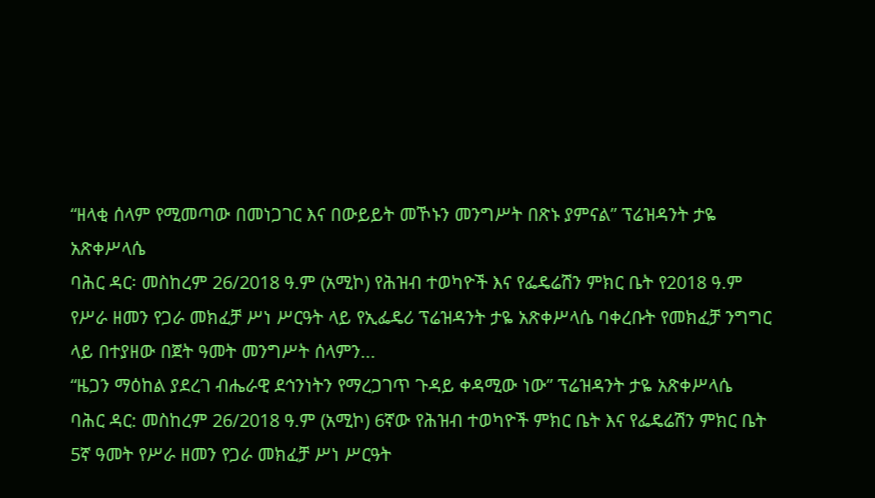“ዘላቂ ሰላም የሚመጣው በመነጋገር እና በውይይት መኾኑን መንግሥት በጽኑ ያምናል” ፕሬዝዳንት ታዬ አጽቀሥላሴ
ባሕር ዳር፡ መስከረም 26/2018 ዓ.ም (አሚኮ) የሕዝብ ተወካዮች እና የፌዴሬሽን ምክር ቤት የ2018 ዓ.ም የሥራ ዘመን የጋራ መክፈቻ ሥነ ሥርዓት ላይ የኢፌዴሪ ፕሬዝዳንት ታዬ አጽቀሥላሴ ባቀረቡት የመክፈቻ ንግግር ላይ በተያዘው በጀት ዓመት መንግሥት ሰላምን...
“ዜጋን ማዕከል ያደረገ ብሔራዊ ደኅንነትን የማረጋገጥ ጉዳይ ቀዳሚው ነው” ፕሬዝዳንት ታዬ አጽቀሥላሴ
ባሕር ዳር: መስከረም 26/2018 ዓ.ም (አሚኮ) 6ኛው የሕዝብ ተወካዮች ምክር ቤት እና የፌዴሬሽን ምክር ቤት 5ኛ ዓመት የሥራ ዘመን የጋራ መክፈቻ ሥነ ሥርዓት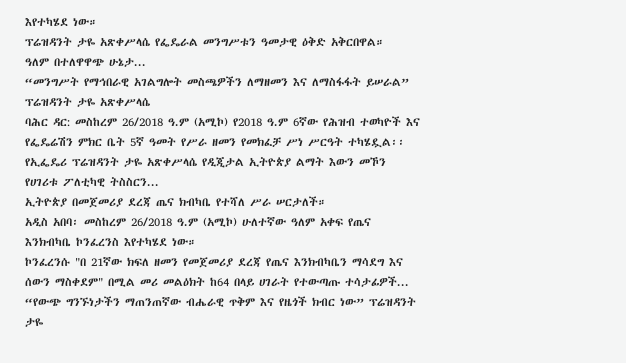እየተካሄደ ነው።
ፕሬዝዳንት ታዬ አጽቀሥላሴ የፌዴራል መንግሥቱን ዓመታዊ ዕቅድ አቅርበዋል።
ዓለም በተለዋዋጭ ሁኔታ...
“መንግሥት የማኅበራዊ አገልግሎት መስጫዎችን ለማዘመን እና ለማስፋፋት ይሠራል” ፕሬዝዳንት ታዬ አጽቀሥላሴ
ባሕር ዳር: መስከረም 26/2018 ዓ.ም (አሚኮ) የ2018 ዓ.ም 6ኛው የሕዝብ ተወካዮች እና የፌዴሬሽን ምክር ቤት 5ኛ ዓመት የሥራ ዘመን የመክፈቻ ሥነ ሥርዓት ተካሄዷል፡፡
የኢፌዴሪ ፕሬዝዳንት ታዬ አጽቀሥላሴ የዲጂታል ኢትዮጵያ ልማት እውን መኾን የሀገሪቱ ፖለቲካዊ ትስስርን...
ኢትዮጵያ በመጀመሪያ ደረጃ ጤና ክብካቤ የተሻለ ሥራ ሠርታለች።
አዲስ አበባ፡ መስከረም 26/2018 ዓ.ም (አሚኮ) ሁለተኛው ዓለም አቀፍ የጤና እንክብካቤ ኮንፈረንስ እየተካሄደ ነው።
ኮንፈረንሱ "በ 21ኛው ክፍለ ዘመን የመጀመሪያ ደረጃ የጤና እንክብካቤን ማሳደግ እና ሰውን ማስቀደም" በሚል መሪ መልዕክት ከ64 በላይ ሀገራት የተውጣጡ ተሳታፊዎች...
“የውጭ ግንኙነታችን ማጠንጠኛው ብሔራዊ ጥቅም እና የዜጎች ክብር ነው” ፕሬዝዳንት ታዬ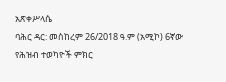አጽቀሥላሴ
ባሕር ዳር: መስከረም 26/2018 ዓ.ም (አሚኮ) 6ኛው የሕዝብ ተወካዮች ምክር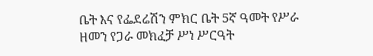ቤት እና የፌደሬሽን ምክር ቤት 5ኛ ዓመት የሥራ ዘመን የጋራ መክፈቻ ሥነ ሥርዓት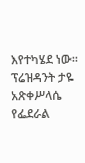እየተካሄደ ነው።
ፕሬዝዳንት ታዬ አጽቀሥላሴ የፌደራል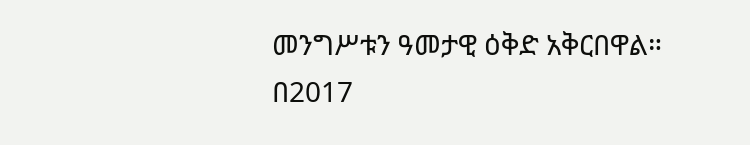መንግሥቱን ዓመታዊ ዕቅድ አቅርበዋል።
በ2017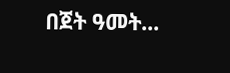በጀት ዓመት...